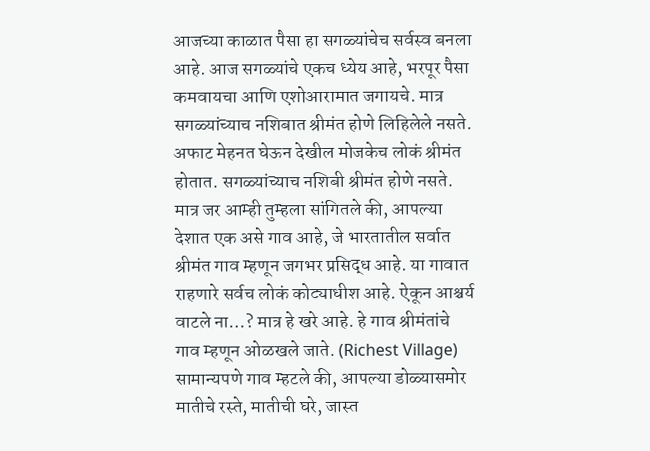आजच्या काळात पैसा हा सगळ्यांचेच सर्वस्व बनला आहे. आज सगळ्यांचे एकच ध्येय आहे, भरपूर पैसा कमवायचा आणि एशोआरामात जगायचे. मात्र सगळ्यांच्याच नशिबात श्रीमंत होणे लिहिलेले नसते. अफाट मेहनत घेऊन देखील मोजकेच लोकं श्रीमंत होतात. सगळ्यांच्याच नशिबी श्रीमंत होणे नसते. मात्र जर आम्ही तुम्हला सांगितले की, आपल्या देशात एक असे गाव आहे, जे भारतातील सर्वात श्रीमंत गाव म्हणून जगभर प्रसिद्ध आहे. या गावात राहणारे सर्वच लोकं कोट्याधीश आहे. ऐकून आश्चर्य वाटले ना…? मात्र हे खरे आहे. हे गाव श्रीमंतांचे गाव म्हणून ओळखले जाते. (Richest Village)
सामान्यपणे गाव म्हटले की, आपल्या डोळ्यासमोर मातीचे रस्ते, मातीची घरे, जास्त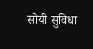सोयी सुविधा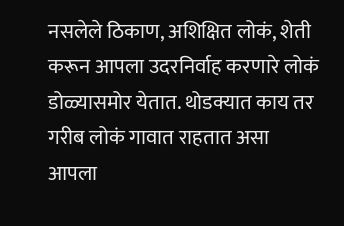नसलेले ठिकाण, अशिक्षित लोकं, शेती करून आपला उदरनिर्वाह करणारे लोकं डोळ्यासमोर येतात. थोडक्यात काय तर गरीब लोकं गावात राहतात असा आपला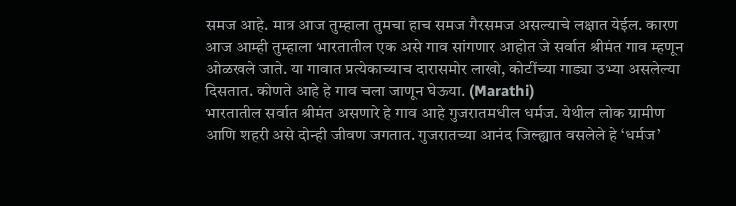समज आहे. मात्र आज तुम्हाला तुमचा हाच समज गैरसमज असल्याचे लक्षात येईल. कारण आज आम्ही तुम्हाला भारतातील एक असे गाव सांगणार आहोत जे सर्वात श्रीमंत गाव म्हणून ओळखले जाते. या गावात प्रत्येकाच्याच दारासमोर लाखो, कोटींच्या गाड्या उभ्या असलेल्या दिसतात. कोणते आहे हे गाव चला जाणून घेऊया. (Marathi)
भारतातील सर्वात श्रीमंत असणारे हे गाव आहे गुजरातमधील धर्मज. येथील लोक ग्रामीण आणि शहरी असे दोन्ही जीवण जगतात. गुजरातच्या आनंद जिल्ह्यात वसलेले हे ‘धर्मज’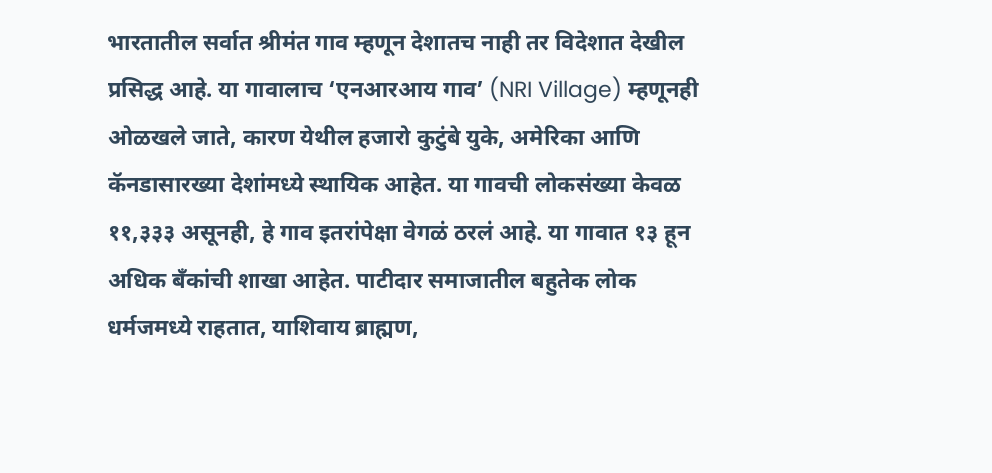भारतातील सर्वात श्रीमंत गाव म्हणून देशातच नाही तर विदेशात देखील प्रसिद्ध आहे. या गावालाच ‘एनआरआय गाव’ (NRI Village) म्हणूनही ओळखले जाते, कारण येथील हजारो कुटुंबे युके, अमेरिका आणि कॅनडासारख्या देशांमध्ये स्थायिक आहेत. या गावची लोकसंख्या केवळ ११,३३३ असूनही, हे गाव इतरांपेक्षा वेगळं ठरलं आहे. या गावात १३ हून अधिक बँकांची शाखा आहेत. पाटीदार समाजातील बहुतेक लोक धर्मजमध्ये राहतात, याशिवाय ब्राह्मण,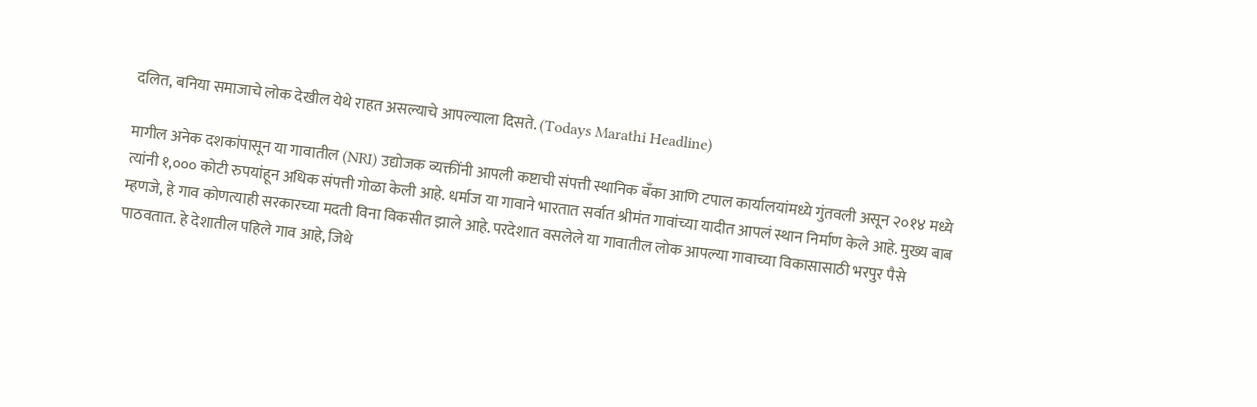दलित, बनिया समाजाचे लोक देखील येथे राहत असल्याचे आपल्याला दिसते. (Todays Marathi Headline)

मागील अनेक दशकांपासून या गावातील (NRI) उद्योजक व्यक्तींनी आपली कष्टाची संपत्ती स्थानिक बँका आणि टपाल कार्यालयांमध्ये गुंतवली असून २०१४ मध्ये त्यांनी १,००० कोटी रुपयांहून अधिक संपत्ती गोळा केली आहे. धर्माज या गावाने भारतात सर्वात श्रीमंत गावांच्या यादीत आपलं स्थान निर्माण केले आहे. मुख्य बाब म्हणजे, हे गाव कोणत्याही सरकारच्या मदती विना विकसीत झाले आहे. परदेशात वसलेले या गावातील लोक आपल्या गावाच्या विकासासाठी भरपुर पैसे पाठवतात. हे देशातील पहिले गाव आहे, जिथे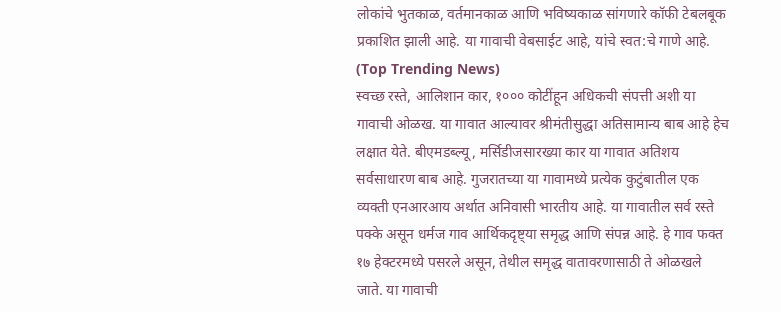लोकांचे भुतकाळ, वर्तमानकाळ आणि भविष्यकाळ सांगणारे कॉफी टेबलबूक प्रकाशित झाली आहे. या गावाची वेबसाईट आहे, यांचे स्वत:चे गाणे आहे. (Top Trending News)
स्वच्छ रस्ते, आलिशान कार, १००० कोटींहून अधिकची संपत्ती अशी या गावाची ओळख. या गावात आल्यावर श्रीमंतीसुद्धा अतिसामान्य बाब आहे हेच लक्षात येते. बीएमडब्ल्यू, मर्सिडीजसारख्या कार या गावात अतिशय सर्वसाधारण बाब आहे. गुजरातच्या या गावामध्ये प्रत्येक कुटुंबातील एक व्यक्ती एनआरआय अर्थात अनिवासी भारतीय आहे. या गावातील सर्व रस्ते पक्के असून धर्मज गाव आर्थिकदृष्ट्या समृद्ध आणि संपन्न आहे. हे गाव फक्त १७ हेक्टरमध्ये पसरले असून, तेथील समृद्ध वातावरणासाठी ते ओळखले जाते. या गावाची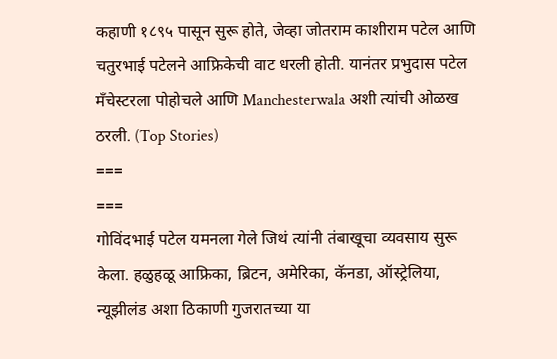कहाणी १८९५ पासून सुरू होते, जेव्हा जोतराम काशीराम पटेल आणि चतुरभाई पटेलने आफ्रिकेची वाट धरली होती. यानंतर प्रभुदास पटेल मँचेस्टरला पोहोचले आणि Manchesterwala अशी त्यांची ओळख ठरली. (Top Stories)
===
===
गोविंदभाई पटेल यमनला गेले जिथं त्यांनी तंबाखूचा व्यवसाय सुरू केला. हळुहळू आफ्रिका, ब्रिटन, अमेरिका, कॅनडा, ऑस्ट्रेलिया, न्यूझीलंड अशा ठिकाणी गुजरातच्या या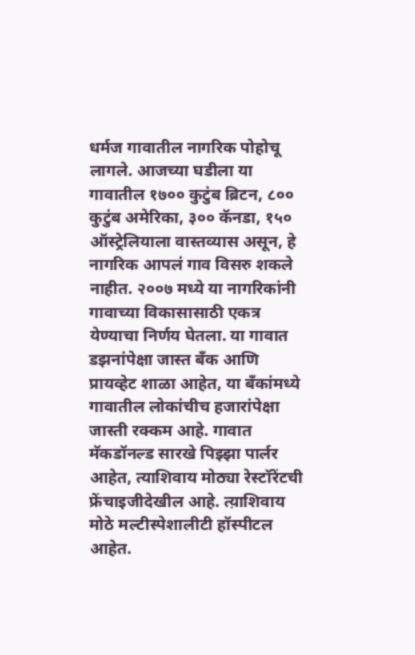धर्मज गावातील नागरिक पोहोचू लागले. आजच्या घडीला या गावातील १७०० कुटुंब ब्रिटन, ८०० कुटुंब अमेरिका, ३०० कॅनडा, १५० ऑस्ट्रेलियाला वास्तव्यास असून, हे नागरिक आपलं गाव विसरु शकले नाहीत. २००७ मध्ये या नागरिकांनी गावाच्या विकासासाठी एकत्र येण्याचा निर्णय घेतला. या गावात डझनांपेक्षा जास्त बँक आणि प्रायव्हेट शाळा आहेत, या बँकांमध्ये गावातील लोकांचीच हजारांपेक्षा जास्ती रक्कम आहे. गावात मॅकडॉनल्ड सारखे पिझ्झा पार्लर आहेत, त्याशिवाय मोठ्या रेस्टॉरेंटची फ्रेंचाइजीदेखील आहे. त्य़ाशिवाय मोठे मल्टीस्पेशालीटी हॉस्पीटल आहेत.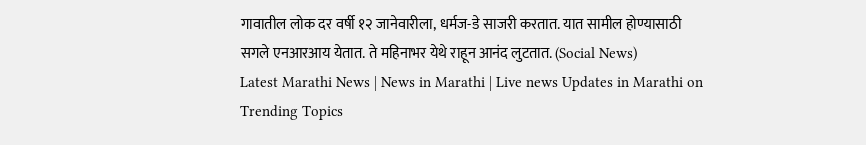गावातील लोक दर वर्षी १२ जानेवारीला, धर्मज-डे साजरी करतात. यात सामील होण्यासाठी सगले एनआरआय येतात. ते महिनाभर येथे राहून आनंद लुटतात. (Social News)
Latest Marathi News | News in Marathi | Live news Updates in Marathi on Trending Topics